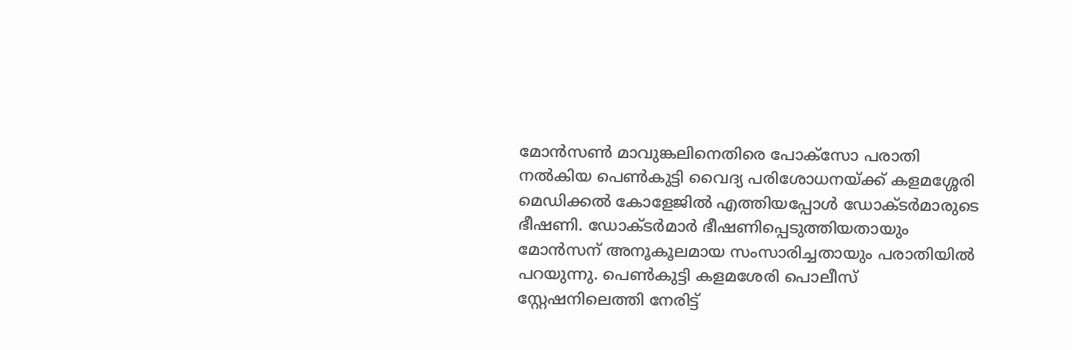മോന്‍സണ്‍ മാവുങ്കലിനെതിരെ പോക്‌സോ പരാതി നല്‍കിയ പെണ്‍കുട്ടി വൈദ്യ പരിശോധനയ്ക്ക് കളമശ്ശേരി മെഡിക്കല്‍ കോളേജില്‍ എത്തിയപ്പോള്‍ ഡോക്ടര്‍മാരുടെ ഭീഷണി. ഡോക്ടര്‍മാര്‍ ഭീഷണിപ്പെടുത്തിയതായും മോന്‍സന് അനൂകൂലമായ സംസാരിച്ചതായും പരാതിയില്‍ പറയുന്നു. പെണ്‍കുട്ടി കളമശേരി പൊലീസ് സ്റ്റേഷനിലെത്തി നേരിട്ട്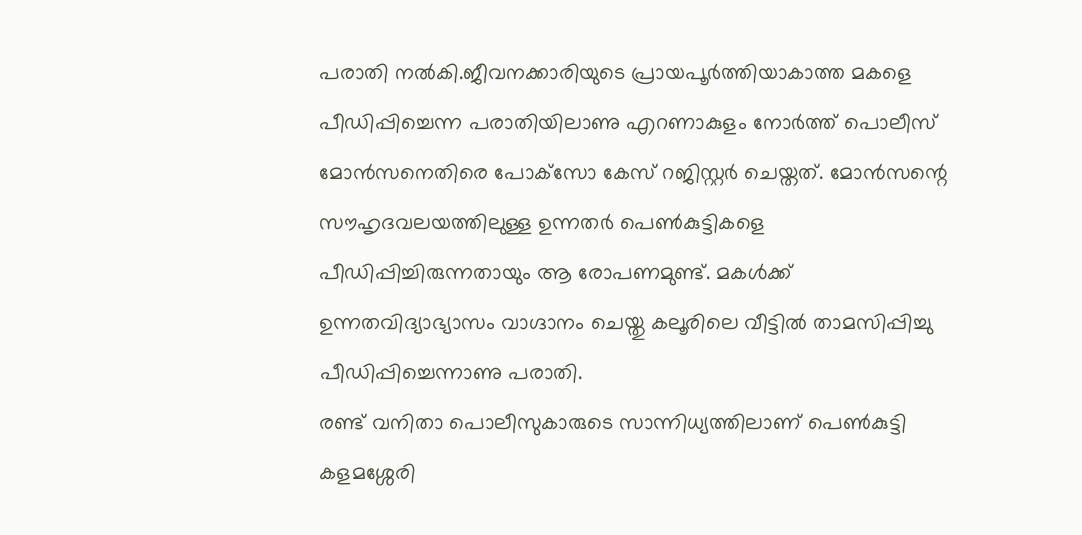പരാതി നല്‍കി.ജീവനക്കാരിയുടെ പ്രായപൂര്‍ത്തിയാകാത്ത മകളെ പീഡിപ്പിച്ചെന്ന പരാതിയിലാണു എറണാകുളം നോര്‍ത്ത് പൊലീസ് മോന്‍സനെതിരെ പോക്‌സോ കേസ് റജിസ്റ്റര്‍ ചെയ്തത്. മോന്‍സന്റെ സൗഹൃദവലയത്തിലുള്ള ഉന്നതര്‍ പെണ്‍കുട്ടികളെ പീഡിപ്പിച്ചിരുന്നതായും ആ രോപണമുണ്ട്. മകള്‍ക്ക് ഉന്നതവിദ്യാഭ്യാസം വാഗ്ദാനം ചെയ്തു കലൂരിലെ വീട്ടില്‍ താമസിപ്പിച്ചു പീഡിപ്പിച്ചെന്നാണു പരാതി.
രണ്ട് വനിതാ പൊലീസുകാരുടെ സാന്നിധ്യത്തിലാണ് പെണ്‍കുട്ടി കളമശ്ശേരി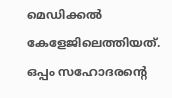മെഡിക്കല്‍ കേളേജിലെത്തിയത്. ഒപ്പം സഹോദരന്റെ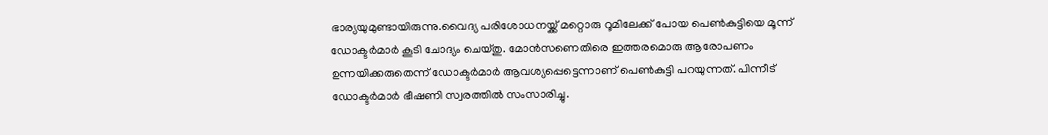ഭാര്യയുമുണ്ടായിരുന്നു.വൈദ്യ പരിശോധനയ്ക്ക് മറ്റൊരു റൂമിലേക്ക് പോയ പെണ്‍കുട്ടിയെ മൂന്ന് ഡോക്ടര്‍മാര്‍ കൂടി ചോദ്യം ചെയ്തു. മോന്‍സണെതിരെ ഇത്തരമൊരു ആരോപണം ഉന്നയിക്കരുതെന്ന് ഡോക്ടര്‍മാര്‍ ആവശ്യപ്പെട്ടെന്നാണ് പെണ്‍കുട്ടി പറയുന്നത്. പിന്നീട് ഡോക്ടര്‍മാര്‍ ഭീഷണി സ്വരത്തില്‍ സംസാരിച്ചു.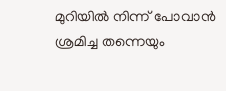മുറിയില്‍ നിന്ന് പോവാന്‍ ശ്രമിച്ച തന്നെയും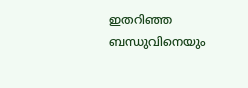ഇതറിഞ്ഞ ബന്ധുവിനെയും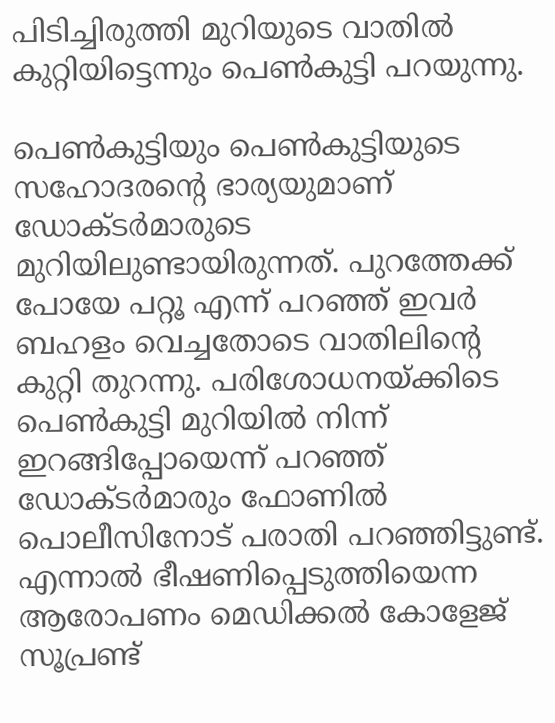പിടിച്ചിരുത്തി മുറിയുടെ വാതില്‍ കുറ്റിയിട്ടെന്നും പെണ്‍കുട്ടി പറയുന്നു.

പെണ്‍കുട്ടിയും പെണ്‍കുട്ടിയുടെ സഹോദരന്റെ ഭാര്യയുമാണ് ഡോക്ടര്‍മാരുടെ മുറിയിലുണ്ടായിരുന്നത്. പുറത്തേക്ക് പോയേ പറ്റൂ എന്ന് പറഞ്ഞ് ഇവര്‍ ബഹളം വെച്ചതോടെ വാതിലിന്റെ കുറ്റി തുറന്നു. പരിശോധനയ്ക്കിടെ പെണ്‍കുട്ടി മുറിയില്‍ നിന്ന് ഇറങ്ങിപ്പോയെന്ന് പറഞ്ഞ് ഡോക്ടര്‍മാരും ഫോണില്‍ പൊലീസിനോട് പരാതി പറഞ്ഞിട്ടുണ്ട്. എന്നാല്‍ ഭീഷണിപ്പെടുത്തിയെന്ന ആരോപണം മെഡിക്കല്‍ കോളേജ് സൂപ്രണ്ട്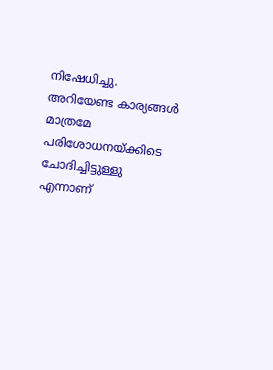നിഷേധിച്ചു. അറിയേണ്ട കാര്യങ്ങള്‍ മാത്രമേ പരിശോധനയ്ക്കിടെ ചോദിച്ചിട്ടുള്ളു എന്നാണ്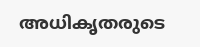അധികൃതരുടെ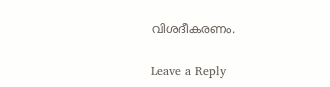വിശദീകരണം.

Leave a Reply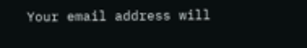Your email address will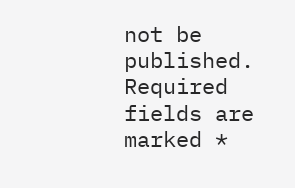not be published. Required fields are marked *